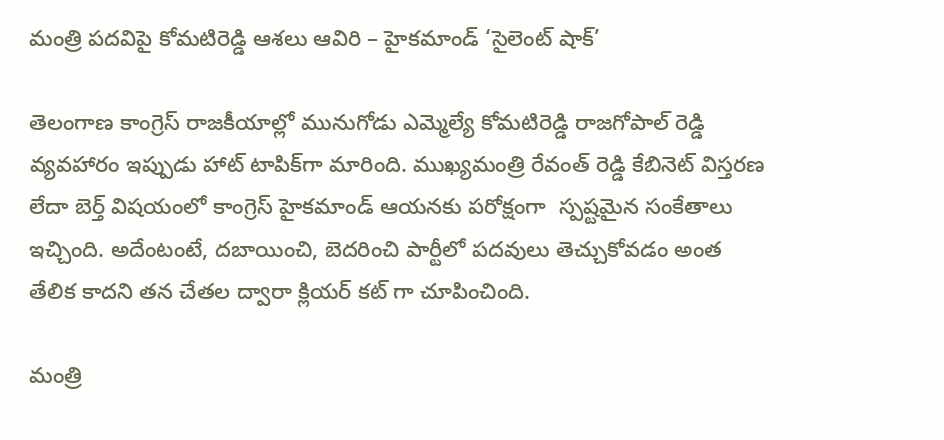మంత్రి పదవిపై కోమటిరెడ్డి ఆశలు ఆవిరి – హైకమాండ్ ‘సైలెంట్ షాక్’

తెలంగాణ కాంగ్రెస్ రాజకీయాల్లో మునుగోడు ఎమ్మెల్యే కోమటిరెడ్డి రాజగోపాల్ రెడ్డి వ్యవహారం ఇప్పుడు హాట్ టాపిక్‌గా మారింది. ముఖ్యమంత్రి రేవంత్ రెడ్డి కేబినెట్ విస్తరణ లేదా బెర్త్ విషయంలో కాంగ్రెస్ హైకమాండ్ ఆయనకు పరోక్షంగా  స్పష్టమైన సంకేతాలు ఇచ్చింది. అదేంటంటే, దబాయించి, బెదరించి పార్టీలో పదవులు తెచ్చుకోవడం అంత తేలిక కాదని తన చేతల ద్వారా క్లియర్ కట్ గా చూపించింది.

మంత్రి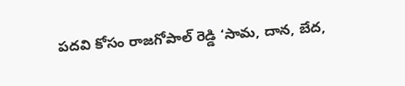పదవి కోసం రాజగోపాల్ రెడ్డి ‘సామ, దాన, బేద,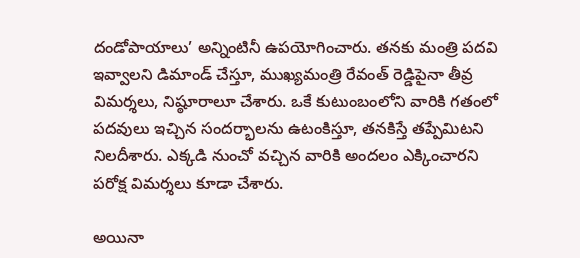దండోపాయాలు’ అన్నింటినీ ఉపయోగించారు. తనకు మంత్రి పదవి ఇవ్వాలని డిమాండ్ చేస్తూ, ముఖ్యమంత్రి రేవంత్ రెడ్డిపైనా తీవ్ర విమర్శలు, నిష్ఠూరాలూ చేశారు. ఒకే కుటుంబంలోని వారికి గతంలో పదవులు ఇచ్చిన సందర్భాలను ఉటంకిస్తూ, తనకిస్తే తప్పేమిటని నిలదీశారు. ఎక్కడి నుంచో వచ్చిన వారికి అందలం ఎక్కించారని పరోక్ష విమర్శలు కూడా చేశారు.

అయినా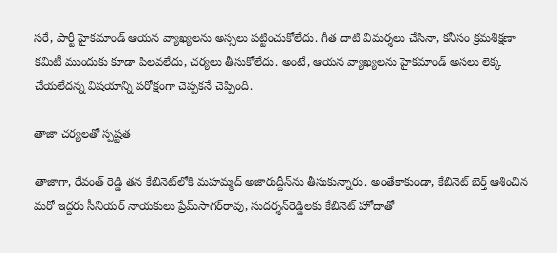సరే, పార్టీ హైకమాండ్ ఆయన వ్యాఖ్యలను అస్సలు పట్టించుకోలేదు. గీత దాటి విమర్శలు చేసినా, కనీసం క్రమశిక్షణా కమిటీ ముందుకు కూడా పిలవలేదు, చర్యలు తీసుకోలేదు. అంటే, ఆయన వ్యాఖ్యలను హైకమాండ్ అసలు లెక్క చేయలేదన్న విషయాన్ని పరోక్షంగా చెప్పకనే చెప్పింది.

తాజా చర్యలతో స్పష్టత

తాజాగా, రేవంత్ రెడ్డి తన కేబినెట్‌లోకి మహమ్మద్ అజారుద్దీన్‌ను తీసుకున్నారు. అంతేకాకుండా, కేబినెట్ బెర్త్ ఆశించిన మరో ఇద్దరు సీనియర్ నాయకులు ప్రేమ్‌సాగ‌ర్‌రావు, సుద‌ర్శ‌న్‌రెడ్డిలకు కేబినెట్ హోదాతో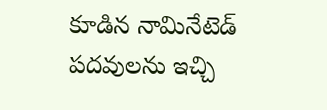కూడిన నామినేటెడ్ పదవులను ఇచ్చి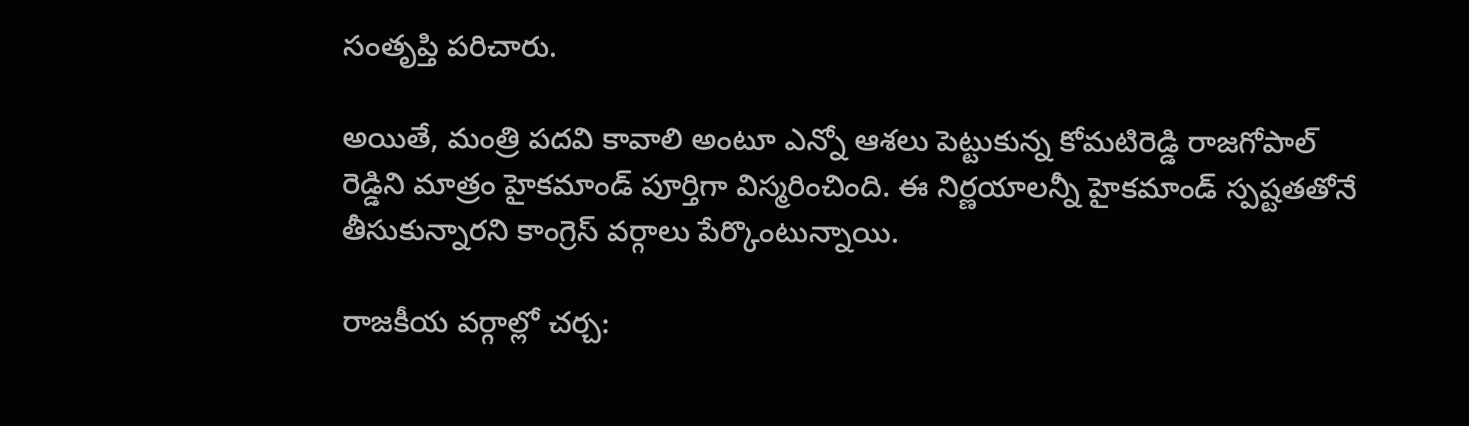సంతృప్తి పరిచారు.

అయితే, మంత్రి పదవి కావాలి అంటూ ఎన్నో ఆశలు పెట్టుకున్న కోమటిరెడ్డి రాజగోపాల్ రెడ్డిని మాత్రం హైకమాండ్ పూర్తిగా విస్మరించింది. ఈ నిర్ణయాలన్నీ హైకమాండ్ స్పష్టతతోనే తీసుకున్నారని కాంగ్రెస్ వర్గాలు పేర్కొంటున్నాయి.

రాజకీయ వర్గాల్లో చర్చ: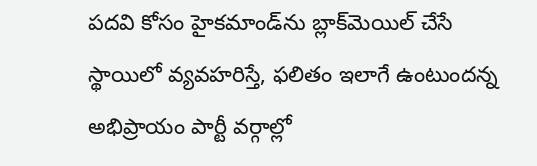పదవి కోసం హైకమాండ్‌ను బ్లాక్‌మెయిల్ చేసే స్థాయిలో వ్యవహరిస్తే, ఫలితం ఇలాగే ఉంటుందన్న అభిప్రాయం పార్టీ వర్గాల్లో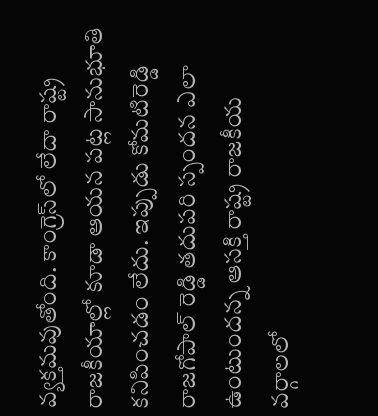వ్యక్తమవుతోంది. కాంగ్రెస్‌లో లేదా రాష్ట్ర రాజకీయాల్లో కూడా ఆయన పట్ల సానుభూతి కనిపించడం లేదు. ఇప్పుడు కోమటిరెడ్డి రాజగోపాల్ రెడ్డి తదుపరి స్పందన ఎలా ఉంటుందన్న ఆసక్తి రాష్ట్ర రాజకీయ వర్గాలలో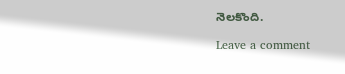నెలకొంది.

Leave a comment